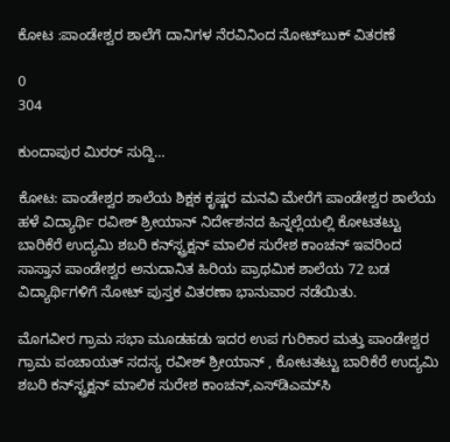ಕೋಟ :ಪಾಂಡೇಶ್ವರ ಶಾಲೆಗೆ ದಾನಿಗಳ ನೆರವಿನಿಂದ ನೋಟ್‍ಬುಕ್ ವಿತರಣೆ

0
304

ಕುಂದಾಪುರ ಮಿರರ್ ಸುದ್ದಿ…

ಕೋಟ: ಪಾಂಡೇಶ್ವರ ಶಾಲೆಯ ಶಿಕ್ಷಕ ಕೃಷ್ಣರ ಮನವಿ ಮೇರೆಗೆ ಪಾಂಡೇಶ್ವರ ಶಾಲೆಯ ಹಳೆ ವಿದ್ಯಾರ್ಥಿ ರವೀಶ್ ಶ್ರೀಯಾನ್ ನಿರ್ದೇಶನದ ಹಿನ್ನಲ್ಲೆಯಲ್ಲಿ ಕೋಟತಟ್ಟು ಬಾರಿಕೆರೆ ಉದ್ಯಮಿ ಶಬರಿ ಕನ್‍ಸ್ಟ್ರಕ್ಷನ್ ಮಾಲಿಕ ಸುರೇಶ ಕಾಂಚನ್ ಇವರಿಂದ ಸಾಸ್ತಾನ ಪಾಂಡೇಶ್ವರ ಅನುದಾನಿತ ಹಿರಿಯ ಪ್ರಾಥಮಿಕ ಶಾಲೆಯ 72 ಬಡ ವಿದ್ಯಾರ್ಥಿಗಳಿಗೆ ನೋಟ್ ಪುಸ್ತಕ ವಿತರಣಾ ಭಾನುವಾರ ನಡೆಯಿತು.

ಮೊಗವೀರ ಗ್ರಾಮ ಸಭಾ ಮೂಡಹಡು ಇದರ ಉಪ ಗುರಿಕಾರ ಮತ್ತು ಪಾಂಡೇಶ್ವರ ಗ್ರಾಮ ಪಂಚಾಯತ್ ಸದಸ್ಯ ರವೀಶ್ ಶ್ರೀಯಾನ್ , ಕೋಟತಟ್ಟು ಬಾರಿಕೆರೆ ಉದ್ಯಮಿ ಶಬರಿ ಕನ್‍ಸ್ಟ್ರಕ್ಷನ್ ಮಾಲಿಕ ಸುರೇಶ ಕಾಂಚನ್,ಎಸ್‍ಡಿಎಮ್‍ಸಿ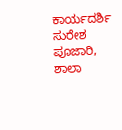ಕಾರ್ಯದರ್ಶಿ ಸುರೇಶ ಪೂಜಾರಿ, ಶಾಲಾ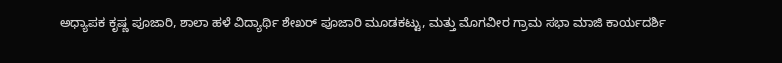ಅಧ್ಯಾಪಕ ಕೃಷ್ಣ ಪೂಜಾರಿ, ಶಾಲಾ ಹಳೆ ವಿದ್ಯಾರ್ಥಿ ಶೇಖರ್ ಪೂಜಾರಿ ಮೂಡಕಟ್ಟು, ಮತ್ತು ಮೊಗವೀರ ಗ್ರಾಮ ಸಭಾ ಮಾಜಿ ಕಾರ್ಯದರ್ಶಿ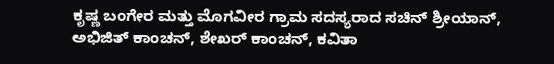ಕೃಷ್ಣ ಬಂಗೇರ ಮತ್ತು ಮೊಗವೀರ ಗ್ರಾಮ ಸದಸ್ಯರಾದ ಸಚಿನ್ ಶ್ರೀಯಾನ್, ಅಭಿಜಿತ್ ಕಾಂಚನ್, ಶೇಖರ್ ಕಾಂಚನ್, ಕವಿತಾ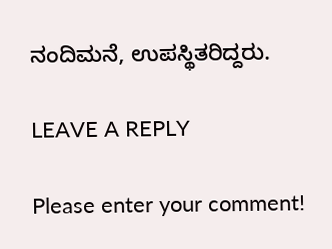ನಂದಿಮನೆ, ಉಪಸ್ಥಿತರಿದ್ದರು.

LEAVE A REPLY

Please enter your comment!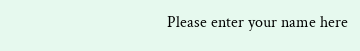Please enter your name here